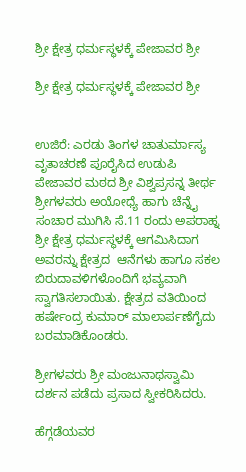ಶ್ರೀ ಕ್ಷೇತ್ರ ಧರ್ಮಸ್ಥಳಕ್ಕೆ ಪೇಜಾವರ ಶ್ರೀ

ಶ್ರೀ ಕ್ಷೇತ್ರ ಧರ್ಮಸ್ಥಳಕ್ಕೆ ಪೇಜಾವರ ಶ್ರೀ


ಉಜಿರೆ: ಎರಡು ತಿಂಗಳ ಚಾತುರ್ಮಾಸ್ಯ ವೃತಾಚರಣೆ ಪೂರೈಸಿದ ಉಡುಪಿ ಪೇಜಾವರ ಮಠದ ಶ್ರೀ ವಿಶ್ವಪ್ರಸನ್ನ ತೀರ್ಥ ಶ್ರೀಗಳವರು ಅಯೋಧ್ಯೆ ಹಾಗು ಚೆನ್ನೈ ಸಂಚಾರ ಮುಗಿಸಿ ಸೆ.11 ರಂದು ಅಪರಾಹ್ನ ಶ್ರೀ ಕ್ಷೇತ್ರ ಧರ್ಮಸ್ಥಳಕ್ಕೆ ಆಗಮಿಸಿದಾಗ ಅವರನ್ನು ಕ್ಷೇತ್ರದ  ಆನೆಗಳು ಹಾಗೂ ಸಕಲ ಬಿರುದಾವಳಿಗಳೊಂದಿಗೆ ಭವ್ಯವಾಗಿ ಸ್ವಾಗತಿಸಲಾಯಿತು. ಕ್ಷೇತ್ರದ ವತಿಯಿಂದ ಹರ್ಷೇಂದ್ರ ಕುಮಾರ್ ಮಾಲಾರ್ಪಣೆಗೈದು ಬರಮಾಡಿಕೊಂಡರು.

ಶ್ರೀಗಳವರು ಶ್ರೀ ಮಂಜುನಾಥಸ್ವಾಮಿ ದರ್ಶನ ಪಡೆದು ಪ್ರಸಾದ ಸ್ವೀಕರಿಸಿದರು.

ಹೆಗ್ಗಡೆಯವರ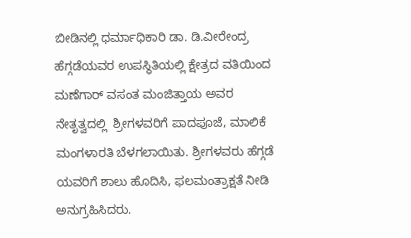ಬೀಡಿನಲ್ಲಿ ಧರ್ಮಾಧಿಕಾರಿ ಡಾ. ಡಿ.ವೀರೇಂದ್ರ ಹೆಗ್ಗಡೆಯವರ ಉಪಸ್ಥಿತಿಯಲ್ಲಿ ಕ್ಷೇತ್ರದ ವತಿಯಿಂದ ಮಣೆಗಾರ್ ವಸಂತ ಮಂಜಿತ್ತಾಯ ಅವರ ನೇತೃತ್ವದಲ್ಲಿ  ಶ್ರೀಗಳವರಿಗೆ ಪಾದಪೂಜೆ, ಮಾಲಿಕೆ ಮಂಗಳಾರತಿ ಬೆಳಗಲಾಯಿತು. ಶ್ರೀಗಳವರು ಹೆಗ್ಗಡೆ ಯವರಿಗೆ ಶಾಲು ಹೊದಿಸಿ, ಫಲಮಂತ್ರಾಕ್ಷತೆ ನೀಡಿ ಅನುಗ್ರಹಿಸಿದರು.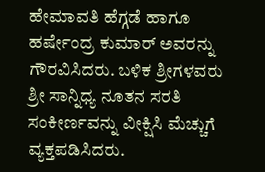ಹೇಮಾವತಿ ಹೆಗ್ಗಡೆ ಹಾಗೂ ಹರ್ಷೇಂದ್ರ ಕುಮಾರ್ ಅವರನ್ನು ಗೌರವಿಸಿದರು. ಬಳಿಕ ಶ್ರೀಗಳವರು ಶ್ರೀ ಸಾನ್ನಿಧ್ಯ ನೂತನ ಸರತಿ ಸಂಕೀರ್ಣವನ್ನು ವೀಕ್ಷಿಸಿ ಮೆಚ್ಚುಗೆ ವ್ಯಕ್ತಪಡಿಸಿದರು.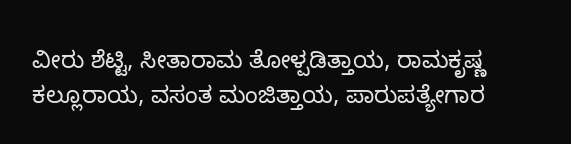ವೀರು ಶೆಟ್ಟಿ, ಸೀತಾರಾಮ ತೋಳ್ಪಡಿತ್ತಾಯ, ರಾಮಕೃಷ್ಣ ಕಲ್ಲೂರಾಯ, ವಸಂತ ಮಂಜಿತ್ತಾಯ, ಪಾರುಪತ್ಯೇಗಾರ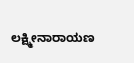ಲಕ್ಷ್ಮೀನಾರಾಯಣ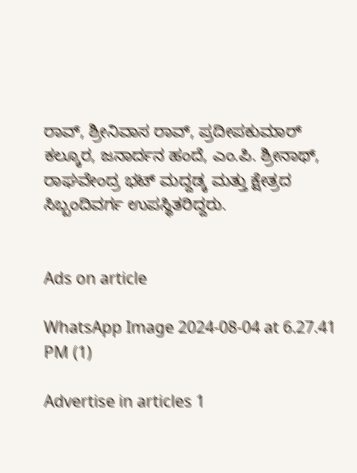ರಾವ್, ಶ್ರೀನಿವಾಸ ರಾವ್, ಪ್ರದೀಪಕುಮಾರ್ ಕಲ್ಕೂರ, ಜನಾರ್ದನ ಹಂದೆ, ಎಂ.ಪಿ. ಶ್ರೀನಾಥ್, ರಾಘವೇಂದ್ರ ಭಟ್ ಮದ್ದಡ್ಕ ಮತ್ತು ಕ್ಷೇತ್ರದ ಸಿಬ್ಬಂದಿವರ್ಗ ಉಪಸ್ಥಿತರಿದ್ದರು.


Ads on article

WhatsApp Image 2024-08-04 at 6.27.41 PM (1)

Advertise in articles 1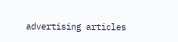advertising articles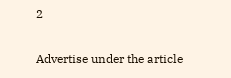2

Advertise under the article